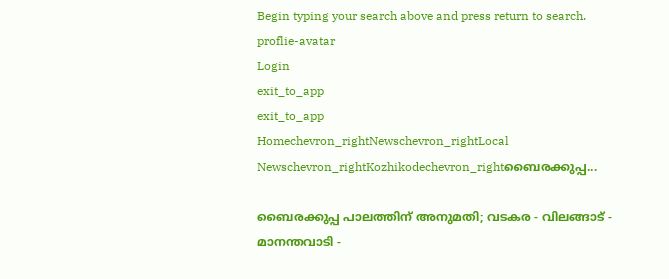Begin typing your search above and press return to search.
proflie-avatar
Login
exit_to_app
exit_to_app
Homechevron_rightNewschevron_rightLocal Newschevron_rightKozhikodechevron_rightബൈരക്കുപ്പ...

ബൈരക്കുപ്പ പാലത്തിന് അനുമതി; വടകര - വിലങ്ങാട് - മാനന്തവാടി -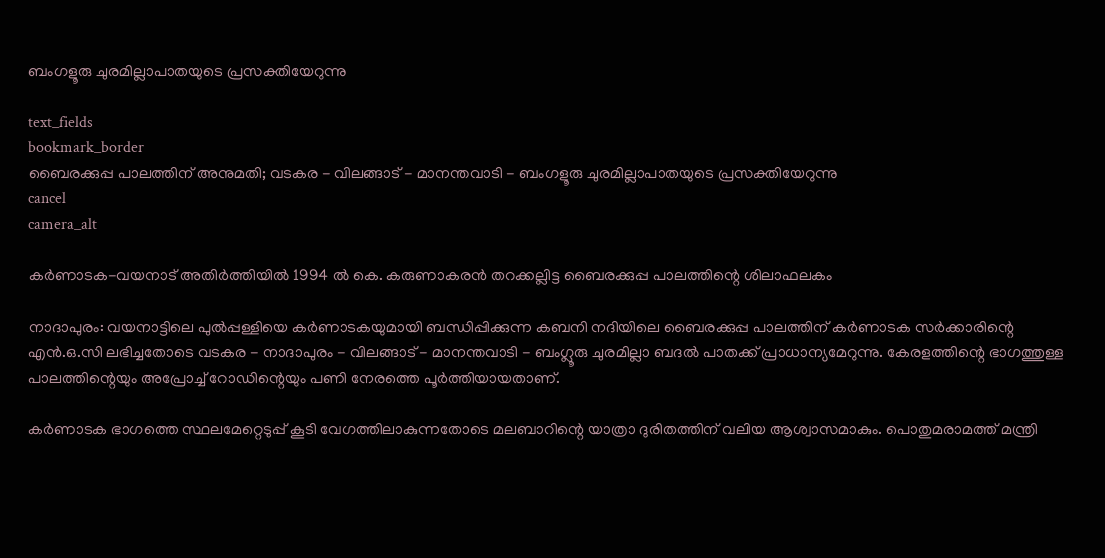ബംഗളൂരു ചുരമില്ലാപാതയുടെ പ്രസക്തിയേറുന്നു

text_fields
bookmark_border
ബൈരക്കുപ്പ പാലത്തിന് അനുമതി; വടകര - വിലങ്ങാട് - മാനന്തവാടി - ബംഗളൂരു ചുരമില്ലാപാതയുടെ പ്രസക്തിയേറുന്നു
cancel
camera_alt

കർണാടക-വയനാട് അതിർത്തിയിൽ 1994 ൽ കെ. കരുണാകരൻ തറക്കല്ലിട്ട ബൈരക്കുപ്പ പാലത്തിന്റെ ശിലാഫലകം

നാദാപുരം: വയനാട്ടിലെ പുൽപ്പള്ളിയെ കർണാടകയുമായി ബന്ധിപ്പിക്കുന്ന കബനി നദിയിലെ ബൈരക്കുപ്പ പാലത്തിന് കർണാടക സർക്കാരിന്റെ എൻ.ഒ.സി ലഭിച്ചതോടെ വടകര - നാദാപുരം - വിലങ്ങാട് - മാനന്തവാടി - ബംഗ്ലൂരു ചുരമില്ലാ ബദൽ പാതക്ക് പ്രാധാന്യമേറുന്നു. കേരളത്തിന്റെ ഭാഗത്തുള്ള പാലത്തിന്റെയും അപ്രോച്ച് റോഡിന്റെയും പണി നേരത്തെ പൂർത്തിയായതാണ്.

കർണാടക ഭാഗത്തെ സ്ഥലമേറ്റെടുപ്പ് കൂടി വേഗത്തിലാകുന്നതോടെ മലബാറിന്റെ യാത്രാ ദുരിതത്തിന് വലിയ ആശ്വാസമാകും. പൊതുമരാമത്ത് മന്ത്രി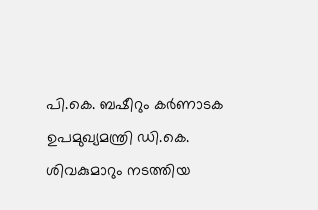പി.കെ. ബഷീറും കർണാടക ഉപമുഖ്യമന്ത്രി ഡി.കെ. ശിവകുമാറും നടത്തിയ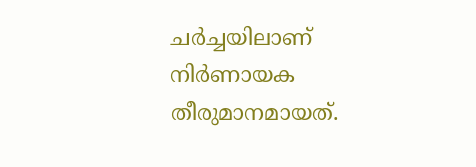ചർച്ചയിലാണ് നിർണായക തീരുമാനമായത്.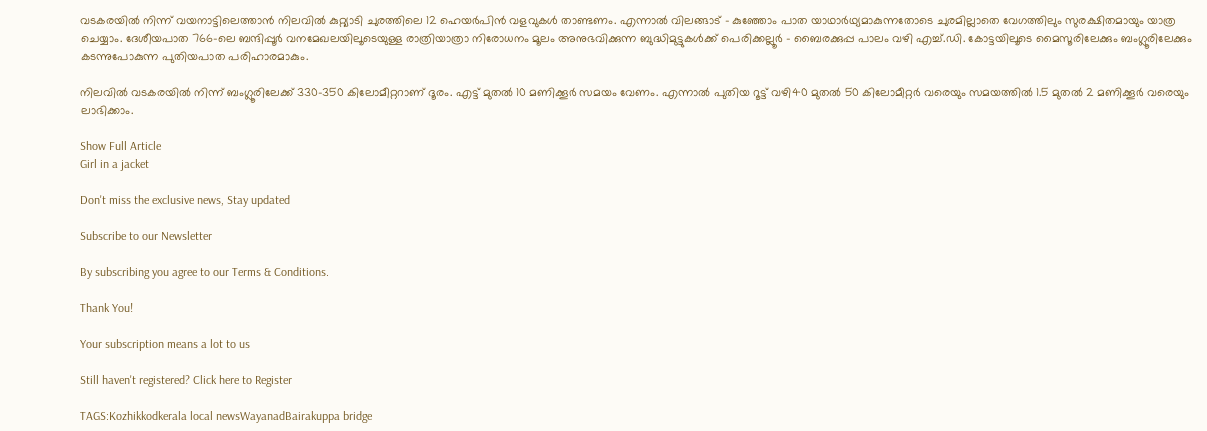വടകരയിൽ നിന്ന് വയനാട്ടിലെത്താൻ നിലവിൽ കുറ്റ്യാടി ചുരത്തിലെ 12 ഹെയർപിൻ വളവുകൾ താണ്ടണം. എന്നാൽ വിലങ്ങാട് - കുഞ്ഞോം പാത യാഥാർഥ്യമാകുന്നതോടെ ചുരമില്ലാതെ വേഗത്തിലും സുരക്ഷിതമായും യാത്ര ചെയ്യാം. ദേശീയപാത 766-ലെ ബന്ദിപ്പൂർ വനമേഖലയിലൂടെയുള്ള രാത്രിയാത്രാ നിരോധനം മൂലം അനുഭവിക്കുന്ന ബുദ്ധിമുട്ടുകൾക്ക് പെരിക്കല്ലൂർ - ബൈരക്കുപ്പ പാലം വഴി എച്ച്.ഡി. കോട്ടയിലൂടെ മൈസൂരിലേക്കും ബംഗ്ലൂരിലേക്കും കടന്നുപോകുന്ന പുതിയപാത പരിഹാരമാകും.

നിലവിൽ വടകരയിൽ നിന്ന് ബംഗ്ലൂരിലേക്ക് 330-350 കിലോമീറ്ററാണ് ദൂരം. എട്ട് മുതൽ 10 മണിക്കൂർ സമയം വേണം. എന്നാൽ പുതിയ റൂട്ട് വഴി40 മുതൽ 50 കിലോമീറ്റർ വരെയും സമയത്തിൽ 1.5 മുതൽ 2 മണിക്കൂർ വരെയും ലാഭിക്കാം.

Show Full Article
Girl in a jacket

Don't miss the exclusive news, Stay updated

Subscribe to our Newsletter

By subscribing you agree to our Terms & Conditions.

Thank You!

Your subscription means a lot to us

Still haven't registered? Click here to Register

TAGS:Kozhikkodkerala local newsWayanadBairakuppa bridge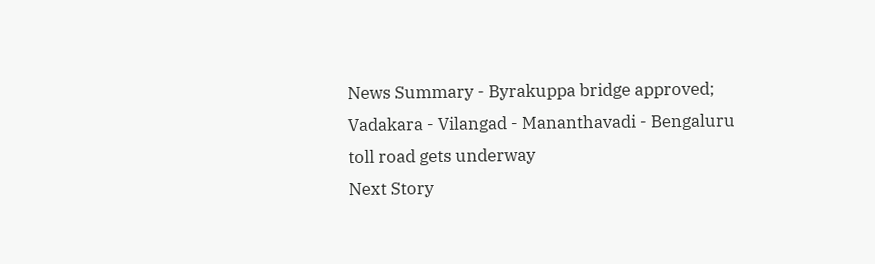News Summary - Byrakuppa bridge approved; Vadakara - Vilangad - Mananthavadi - Bengaluru toll road gets underway
Next Story